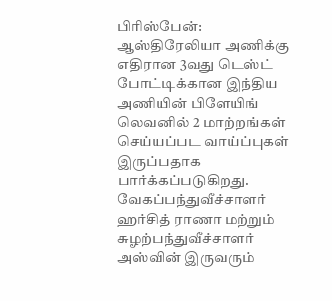பிரிஸ்பேன்: ஆஸ்திரேலியா அணிக்கு எதிரான 3வது டெஸ்ட் போட்டிக்கான இந்திய அணியின் பிளேயிங் லெவனில் 2 மாற்றங்கள் செய்யப்பட வாய்ப்புகள் இருப்பதாக பார்க்கப்படுகிறது. வேகப்பந்துவீச்சாளர் ஹர்சித் ராணா மற்றும் சுழற்பந்துவீச்சாளர் அஸ்வின் இருவரும்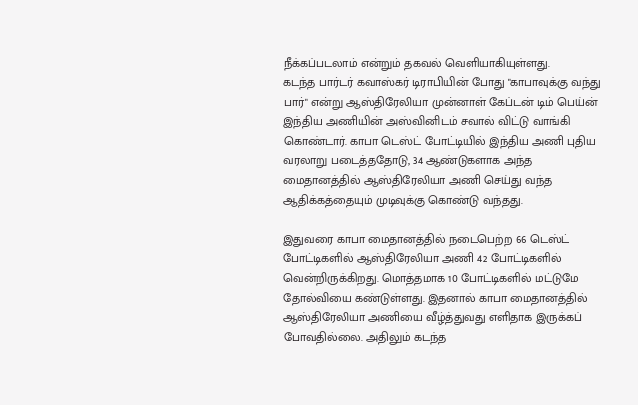நீக்கப்படலாம் என்றும் தகவல் வெளியாகியுள்ளது.
கடந்த பார்டர் கவாஸ்கர் டிராபியின் போது "காபாவுக்கு வந்து பார்" என்று ஆஸ்திரேலியா முன்னாள் கேப்டன் டிம் பெய்ன் இந்திய அணியின் அஸ்வினிடம் சவால் விட்டு வாங்கி கொண்டார். காபா டெஸ்ட் போட்டியில் இந்திய அணி புதிய வரலாறு படைத்ததோடு, 34 ஆண்டுகளாக அந்த மைதானத்தில் ஆஸ்திரேலியா அணி செய்து வந்த ஆதிக்கத்தையும் முடிவுக்கு கொண்டு வந்தது.

இதுவரை காபா மைதானத்தில் நடைபெற்ற 66 டெஸ்ட் போட்டிகளில் ஆஸ்திரேலியா அணி 42 போட்டிகளில் வென்றிருக்கிறது. மொத்தமாக 10 போட்டிகளில் மட்டுமே தோல்வியை கண்டுள்ளது. இதனால் காபா மைதானத்தில் ஆஸ்திரேலியா அணியை வீழ்த்துவது எளிதாக இருக்கப் போவதில்லை. அதிலும் கடந்த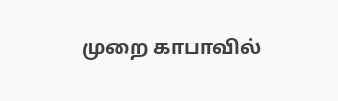முறை காபாவில்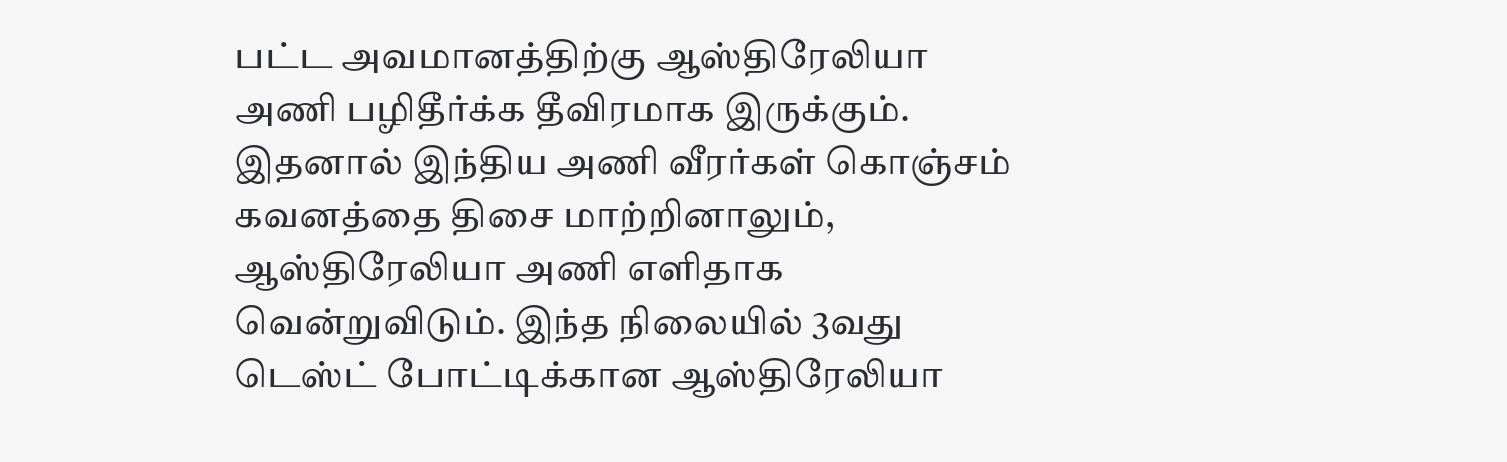பட்ட அவமானத்திற்கு ஆஸ்திரேலியா அணி பழிதீர்க்க தீவிரமாக இருக்கும்.
இதனால் இந்திய அணி வீரர்கள் கொஞ்சம் கவனத்தை திசை மாற்றினாலும், ஆஸ்திரேலியா அணி எளிதாக வென்றுவிடும். இந்த நிலையில் 3வது டெஸ்ட் போட்டிக்கான ஆஸ்திரேலியா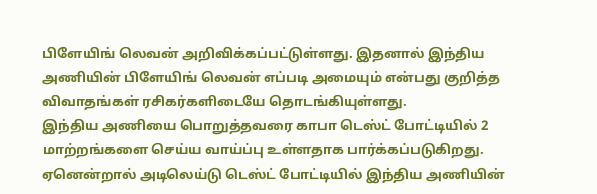பிளேயிங் லெவன் அறிவிக்கப்பட்டுள்ளது. இதனால் இந்திய அணியின் பிளேயிங் லெவன் எப்படி அமையும் என்பது குறித்த விவாதங்கள் ரசிகர்களிடையே தொடங்கியுள்ளது.
இந்திய அணியை பொறுத்தவரை காபா டெஸ்ட் போட்டியில் 2 மாற்றங்களை செய்ய வாய்ப்பு உள்ளதாக பார்க்கப்படுகிறது. ஏனென்றால் அடிலெய்டு டெஸ்ட் போட்டியில் இந்திய அணியின்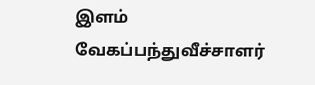இளம் வேகப்பந்துவீச்சாளர்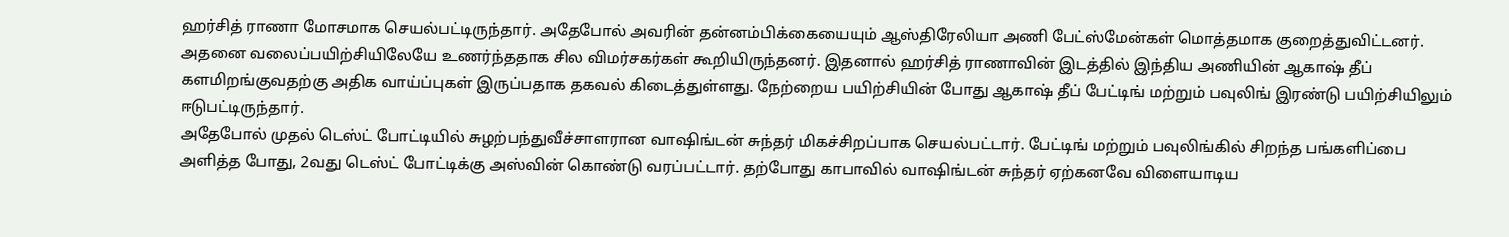ஹர்சித் ராணா மோசமாக செயல்பட்டிருந்தார். அதேபோல் அவரின் தன்னம்பிக்கையையும் ஆஸ்திரேலியா அணி பேட்ஸ்மேன்கள் மொத்தமாக குறைத்துவிட்டனர்.
அதனை வலைப்பயிற்சியிலேயே உணர்ந்ததாக சில விமர்சகர்கள் கூறியிருந்தனர். இதனால் ஹர்சித் ராணாவின் இடத்தில் இந்திய அணியின் ஆகாஷ் தீப் களமிறங்குவதற்கு அதிக வாய்ப்புகள் இருப்பதாக தகவல் கிடைத்துள்ளது. நேற்றைய பயிற்சியின் போது ஆகாஷ் தீப் பேட்டிங் மற்றும் பவுலிங் இரண்டு பயிற்சியிலும் ஈடுபட்டிருந்தார்.
அதேபோல் முதல் டெஸ்ட் போட்டியில் சுழற்பந்துவீச்சாளரான வாஷிங்டன் சுந்தர் மிகச்சிறப்பாக செயல்பட்டார். பேட்டிங் மற்றும் பவுலிங்கில் சிறந்த பங்களிப்பை அளித்த போது, 2வது டெஸ்ட் போட்டிக்கு அஸ்வின் கொண்டு வரப்பட்டார். தற்போது காபாவில் வாஷிங்டன் சுந்தர் ஏற்கனவே விளையாடிய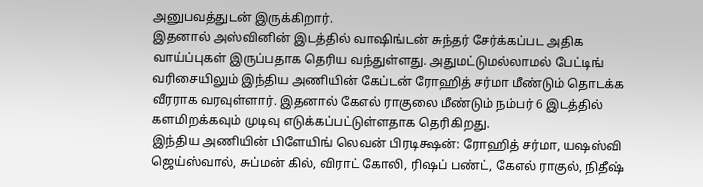அனுபவத்துடன் இருக்கிறார்.
இதனால் அஸ்வினின் இடத்தில் வாஷிங்டன் சுந்தர் சேர்க்கப்பட அதிக வாய்ப்புகள் இருப்பதாக தெரிய வந்துள்ளது. அதுமட்டுமல்லாமல் பேட்டிங் வரிசையிலும் இந்திய அணியின் கேப்டன் ரோஹித் சர்மா மீண்டும் தொடக்க வீரராக வரவுள்ளார். இதனால் கேஎல் ராகுலை மீண்டும் நம்பர் 6 இடத்தில் களமிறக்கவும் முடிவு எடுக்கப்பட்டுள்ளதாக தெரிகிறது.
இந்திய அணியின் பிளேயிங் லெவன் பிரடிக்ஷன்: ரோஹித் சர்மா, யஷஸ்வி ஜெய்ஸ்வால், சுப்மன் கில், விராட் கோலி, ரிஷப் பண்ட், கேஎல் ராகுல், நிதீஷ்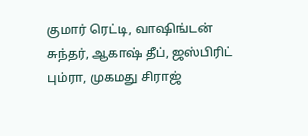குமார் ரெட்டி, வாஷிங்டன் சுந்தர், ஆகாஷ் தீப், ஜஸ்பிரிட் பும்ரா, முகமது சிராஜ்